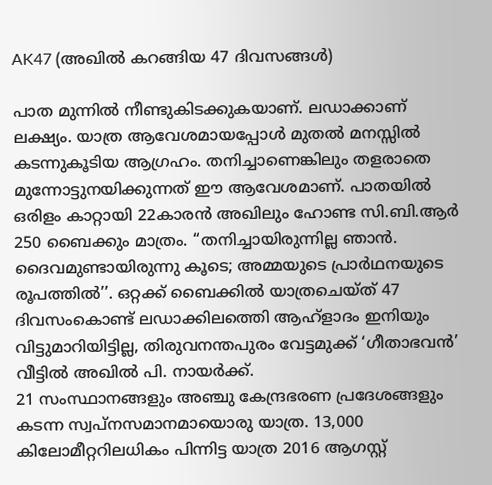AK47 (അഖില്‍ കറങ്ങിയ 47 ദിവസങ്ങള്‍)

പാത മുന്നില്‍ നീണ്ടുകിടക്കുകയാണ്. ലഡാക്കാണ് ലക്ഷ്യം. യാത്ര ആവേശമായപ്പോള്‍ മുതല്‍ മനസ്സില്‍ കടന്നുകൂടിയ ആഗ്രഹം. തനിച്ചാണെങ്കിലും തളരാതെ മുന്നോട്ടുനയിക്കുന്നത് ഈ ആവേശമാണ്. പാതയില്‍ ഒരിളം കാറ്റായി 22കാരന്‍ അഖിലും ഹോണ്ട സി.ബി.ആര്‍ 250 ബൈക്കും മാത്രം. ‘‘തനിച്ചായിരുന്നില്ല ഞാന്‍. ദൈവമുണ്ടായിരുന്നു കൂടെ; അമ്മയുടെ പ്രാര്‍ഥനയുടെ രൂപത്തില്‍’’. ഒറ്റക്ക് ബൈക്കില്‍ യാത്രചെയ്ത് 47 ദിവസംകൊണ്ട് ലഡാക്കിലത്തെി ആഹ്ളാദം ഇനിയും വിട്ടുമാറിയിട്ടില്ല, തിരുവനന്തപുരം വേട്ടമുക്ക് ‘ഗീതാഭവന്‍’ വീട്ടില്‍ അഖില്‍ പി. നായര്‍ക്ക്.
21 സംസ്ഥാനങ്ങളും അഞ്ചു കേന്ദ്രഭരണ പ്രദേശങ്ങളും കടന്ന സ്വപ്നസമാനമായൊരു യാത്ര. 13,000 കിലോമീറ്ററിലധികം പിന്നിട്ട യാത്ര 2016 ആഗസ്റ്റ്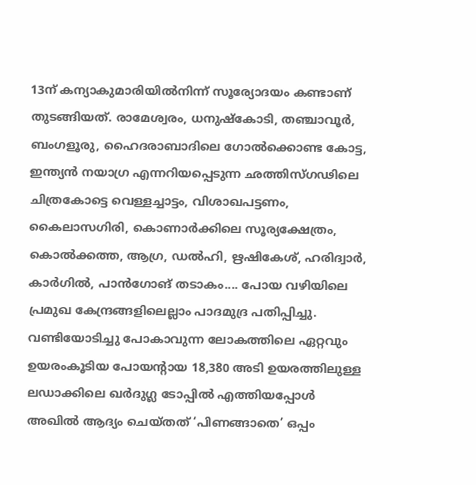13ന് കന്യാകുമാരിയില്‍നിന്ന് സൂര്യോദയം കണ്ടാണ് തുടങ്ങിയത്. രാമേശ്വരം, ധനുഷ്കോടി, തഞ്ചാവൂര്‍, ബംഗളൂരു, ഹൈദരാബാദിലെ ഗോല്‍ക്കൊണ്ട കോട്ട, ഇന്ത്യന്‍ നയാഗ്ര എന്നറിയപ്പെടുന്ന ഛത്തിസ്ഗഢിലെ ചിത്രകോട്ടെ വെള്ളച്ചാട്ടം, വിശാഖപട്ടണം, കൈലാസഗിരി, കൊണാര്‍ക്കിലെ സൂര്യക്ഷേത്രം, കൊല്‍ക്കത്ത, ആഗ്ര, ഡല്‍ഹി, ഋഷികേശ്, ഹരിദ്വാര്‍, കാര്‍ഗില്‍, പാന്‍ഗോങ് തടാകം.... പോയ വഴിയിലെ പ്രമുഖ കേന്ദ്രങ്ങളിലെല്ലാം പാദമുദ്ര പതിപ്പിച്ചു. വണ്ടിയോടിച്ചു പോകാവുന്ന ലോകത്തിലെ ഏറ്റവും ഉയരംകൂടിയ പോയന്‍റായ 18,380 അടി ഉയരത്തിലുള്ള ലഡാക്കിലെ ഖര്‍ദുഗ്ല ടോപ്പില്‍ എത്തിയപ്പോള്‍ അഖില്‍ ആദ്യം ചെയ്തത് ‘പിണങ്ങാതെ’ ഒപ്പം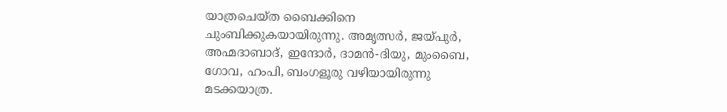യാത്രചെയ്ത ബൈക്കിനെ ചുംബിക്കുകയായിരുന്നു. അമൃത്സര്‍, ജയ്പുര്‍, അഹ്മദാബാദ്, ഇന്ദോര്‍, ദാമന്‍-ദിയു, മുംബൈ, ഗോവ, ഹംപി, ബംഗളൂരു വഴിയായിരുന്നു മടക്കയാത്ര.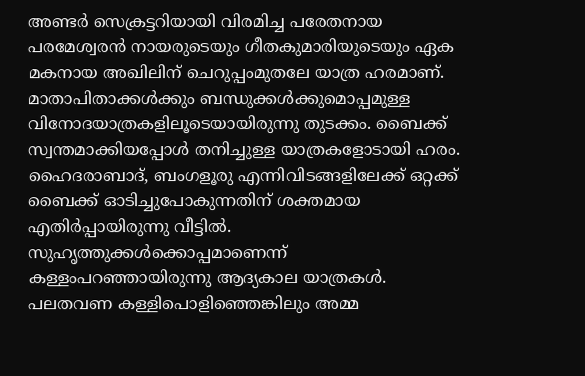അണ്ടര്‍ സെക്രട്ടറിയായി വിരമിച്ച പരേതനായ പരമേശ്വരന്‍ നായരുടെയും ഗീതകുമാരിയുടെയും ഏക മകനായ അഖിലിന് ചെറുപ്പംമുതലേ യാത്ര ഹരമാണ്. മാതാപിതാക്കള്‍ക്കും ബന്ധുക്കള്‍ക്കുമൊപ്പമുള്ള വിനോദയാത്രകളിലൂടെയായിരുന്നു തുടക്കം. ബൈക്ക് സ്വന്തമാക്കിയപ്പോള്‍ തനിച്ചുള്ള യാത്രകളോടായി ഹരം. ഹൈദരാബാദ്, ബംഗളൂരു എന്നിവിടങ്ങളിലേക്ക് ഒറ്റക്ക് ബൈക്ക് ഓടിച്ചുപോകുന്നതിന് ശക്തമായ എതിര്‍പ്പായിരുന്നു വീട്ടില്‍. സുഹൃത്തുക്കള്‍ക്കൊപ്പമാണെന്ന് കള്ളംപറഞ്ഞായിരുന്നു ആദ്യകാല യാത്രകള്‍. പലതവണ കള്ളിപൊളിഞ്ഞെങ്കിലും അമ്മ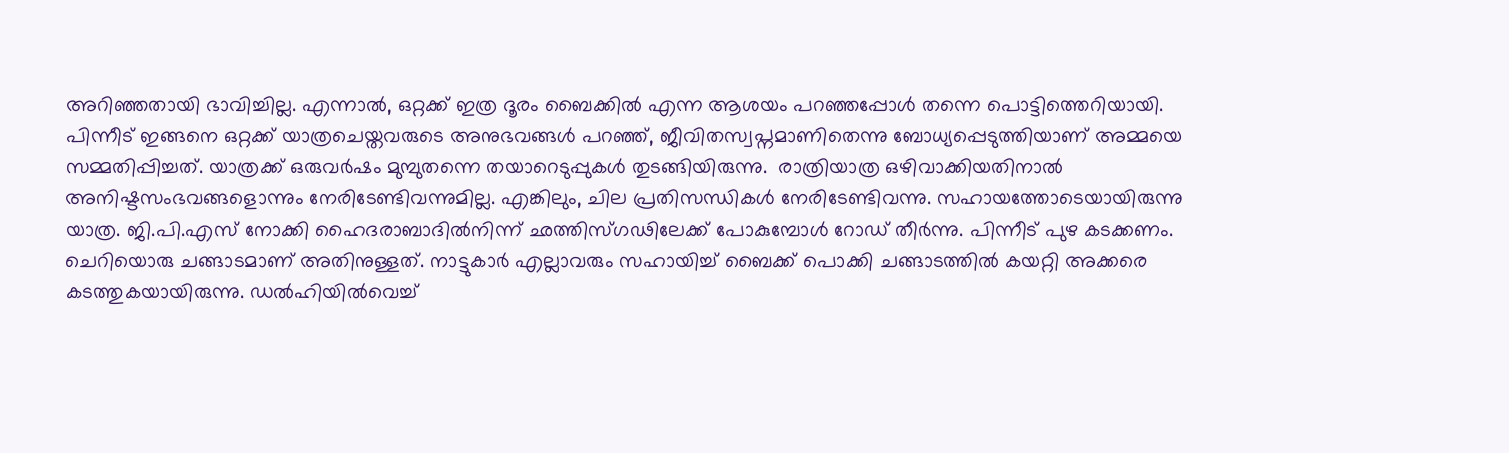അറിഞ്ഞതായി ഭാവിച്ചില്ല. എന്നാല്‍, ഒറ്റക്ക് ഇത്ര ദൂരം ബൈക്കില്‍ എന്ന ആശയം പറഞ്ഞപ്പോള്‍ തന്നെ പൊട്ടിത്തെറിയായി. പിന്നീട് ഇങ്ങനെ ഒറ്റക്ക് യാത്രചെയ്തവരുടെ അനുഭവങ്ങള്‍ പറഞ്ഞ്, ജീവിതസ്വപ്നമാണിതെന്നു ബോധ്യപ്പെടുത്തിയാണ് അമ്മയെ സമ്മതിപ്പിച്ചത്. യാത്രക്ക് ഒരുവര്‍ഷം മുമ്പുതന്നെ തയാറെടുപ്പുകള്‍ തുടങ്ങിയിരുന്നു.  രാത്രിയാത്ര ഒഴിവാക്കിയതിനാല്‍ അനിഷ്ടസംഭവങ്ങളൊന്നും നേരിടേണ്ടിവന്നുമില്ല. എങ്കിലും, ചില പ്രതിസന്ധികള്‍ നേരിടേണ്ടിവന്നു. സഹായത്തോടെയായിരുന്നു യാത്ര. ജി.പി.എസ് നോക്കി ഹൈദരാബാദില്‍നിന്ന് ഛത്തിസ്ഗഢിലേക്ക് പോകുമ്പോള്‍ റോഡ് തീര്‍ന്നു. പിന്നീട് പുഴ കടക്കണം. ചെറിയൊരു ചങ്ങാടമാണ് അതിനുള്ളത്. നാട്ടുകാര്‍ എല്ലാവരും സഹായിച്ച് ബൈക്ക് പൊക്കി ചങ്ങാടത്തില്‍ കയറ്റി അക്കരെ കടത്തുകയായിരുന്നു. ഡല്‍ഹിയില്‍വെച്ച്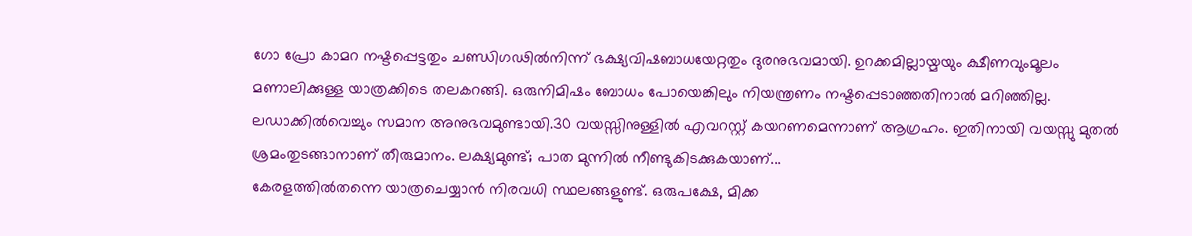ഗോ പ്രോ കാമറ നഷ്ടപ്പെട്ടതും ചണ്ഡിഗഢില്‍നിന്ന് ഭക്ഷ്യവിഷബാധയേറ്റതും ദുരനുഭവമായി. ഉറക്കമില്ലായ്മയും ക്ഷീണവുംമൂലം മണാലിക്കുള്ള യാത്രക്കിടെ തലകറങ്ങി. ഒരുനിമിഷം ബോധം പോയെങ്കിലും നിയന്ത്രണം നഷ്ടപ്പെടാഞ്ഞതിനാല്‍ മറിഞ്ഞില്ല. ലഡാക്കില്‍വെച്ചും സമാന അനുഭവമുണ്ടായി.30 വയസ്സിനുള്ളില്‍ എവറസ്റ്റ് കയറണമെന്നാണ് ആഗ്രഹം. ഇതിനായി വയസ്സു മുതല്‍ ശ്രമംതുടങ്ങാനാണ് തീരുമാനം. ലക്ഷ്യമുണ്ട്; പാത മുന്നില്‍ നീണ്ടുകിടക്കുകയാണ്...
കേരളത്തില്‍തന്നെ യാത്രചെയ്യാന്‍ നിരവധി സ്ഥലങ്ങളുണ്ട്. ഒരുപക്ഷേ, മിക്ക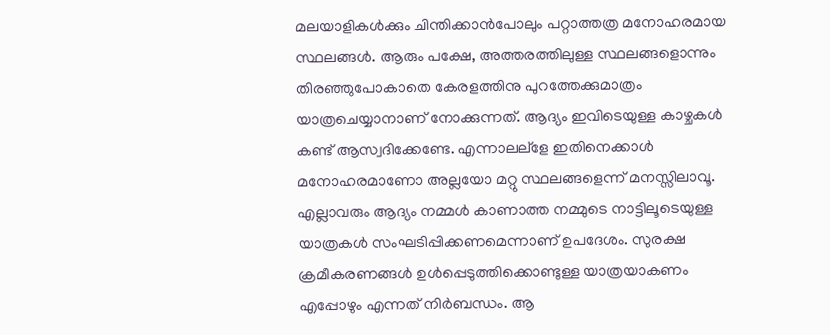മലയാളികള്‍ക്കും ചിന്തിക്കാന്‍പോലും പറ്റാത്തത്ര മനോഹരമായ സ്ഥലങ്ങള്‍. ആരും പക്ഷേ, അത്തരത്തിലുള്ള സ്ഥലങ്ങളൊന്നും തിരഞ്ഞുപോകാതെ കേരളത്തിനു പുറത്തേക്കുമാത്രം യാത്രചെയ്യാനാണ് നോക്കുന്നത്. ആദ്യം ഇവിടെയുള്ള കാഴ്ചകള്‍ കണ്ട് ആസ്വദിക്കേണ്ടേ. എന്നാലല്ളേ ഇതിനെക്കാള്‍ മനോഹരമാണോ അല്ലയോ മറ്റു സ്ഥലങ്ങളെന്ന് മനസ്സിലാവൂ. എല്ലാവരും ആദ്യം നമ്മള്‍ കാണാത്ത നമ്മുടെ നാട്ടിലൂടെയുള്ള യാത്രകള്‍ സംഘടിപ്പിക്കണമെന്നാണ് ഉപദേശം. സുരക്ഷ ക്രമീകരണങ്ങള്‍ ഉള്‍പ്പെടുത്തിക്കൊണ്ടുള്ള യാത്രയാകണം എപ്പോഴും എന്നത് നിര്‍ബന്ധം. ആ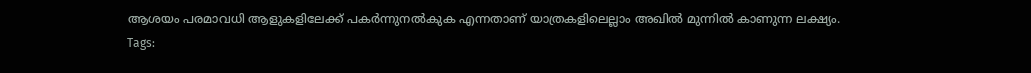ആശയം പരമാവധി ആളുകളിലേക്ക് പകര്‍ന്നുനല്‍കുക എന്നതാണ് യാത്രകളിലെല്ലാം അഖില്‍ മുന്നില്‍ കാണുന്ന ലക്ഷ്യം.
Tags: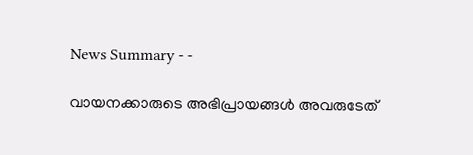News Summary - -

വായനക്കാരുടെ അഭിപ്രായങ്ങള്‍ അവരുടേത്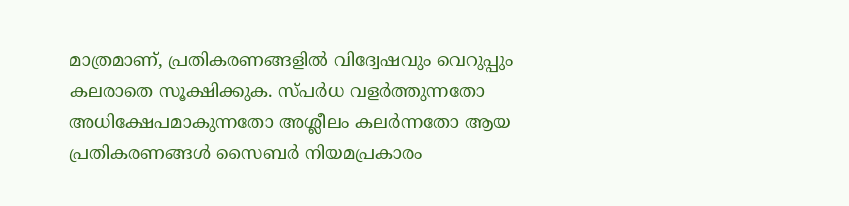മാത്രമാണ്, പ്രതികരണങ്ങളിൽ വിദ്വേഷവും വെറുപ്പും കലരാതെ സൂക്ഷിക്കുക. സ്പർധ വളർത്തുന്നതോ അധിക്ഷേപമാകുന്നതോ അശ്ലീലം കലർന്നതോ ആയ പ്രതികരണങ്ങൾ സൈബർ നിയമപ്രകാരം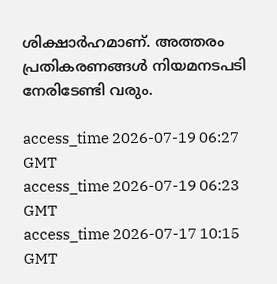ശിക്ഷാർഹമാണ്. അത്തരം പ്രതികരണങ്ങൾ നിയമനടപടി നേരിടേണ്ടി വരും.

access_time 2026-07-19 06:27 GMT
access_time 2026-07-19 06:23 GMT
access_time 2026-07-17 10:15 GMT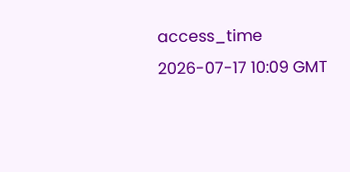access_time 2026-07-17 10:09 GMT